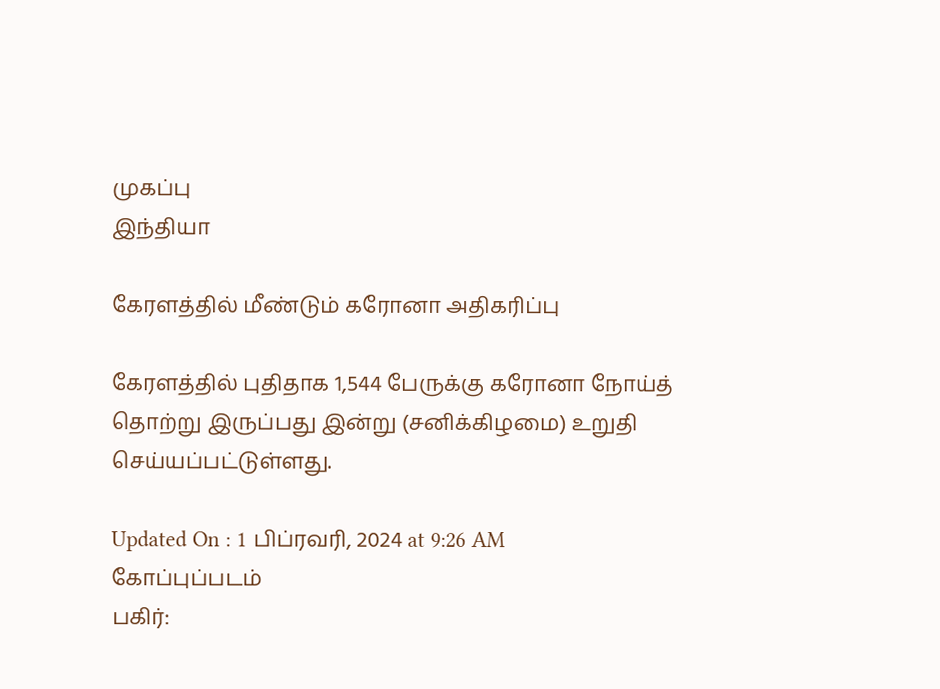முகப்பு
இந்தியா

கேரளத்தில் மீண்டும் கரோனா அதிகரிப்பு

கேரளத்தில் புதிதாக 1,544 பேருக்கு கரோனா நோய்த் தொற்று இருப்பது இன்று (சனிக்கிழமை) உறுதி செய்யப்பட்டுள்ளது.

Updated On : 1 பிப்ரவரி, 2024 at 9:26 AM
கோப்புப்படம்
பகிர்: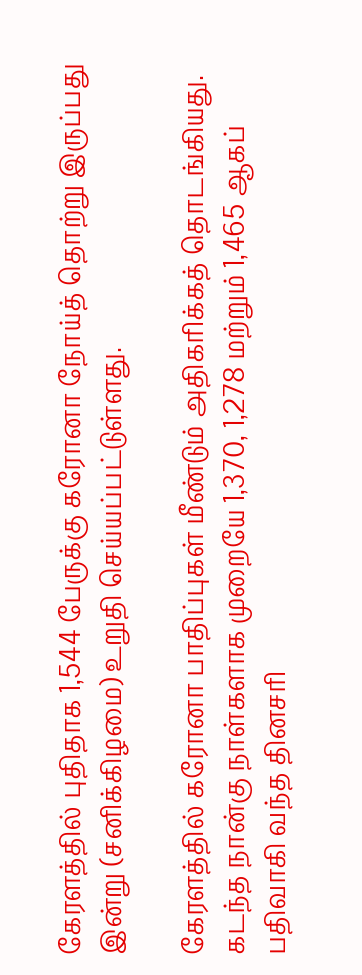கேரளத்தில் புதிதாக 1,544 பேருக்கு கரோனா நோய்த் தொற்று இருப்பது இன்று (சனிக்கிழமை) உறுதி செய்யப்பட்டுள்ளது.

கேரளத்தில் கரோனா பாதிப்புகள் மீண்டும் அதிகரிக்கத் தொடங்கியது. கடந்த நான்கு நாள்களாக முறையே 1,370, 1,278 மற்றும் 1,465 ஆகப் பதிவாகி வந்த தினசரி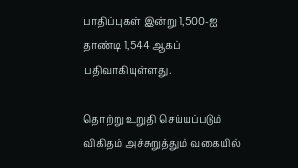பாதிப்புகள் இன்று 1,500-ஐ தாண்டி 1,544 ஆகப் பதிவாகியுள்ளது.

தொற்று உறுதி செய்யப்படும் விகிதம் அச்சுறுத்தும் வகையில்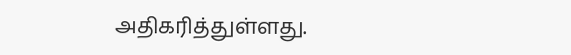அதிகரித்துள்ளது.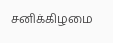சனிக்கிழமை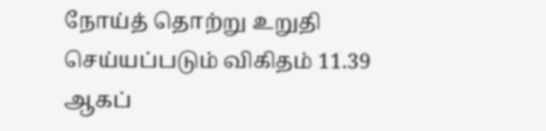நோய்த் தொற்று உறுதி செய்யப்படும் விகிதம் 11.39 ஆகப்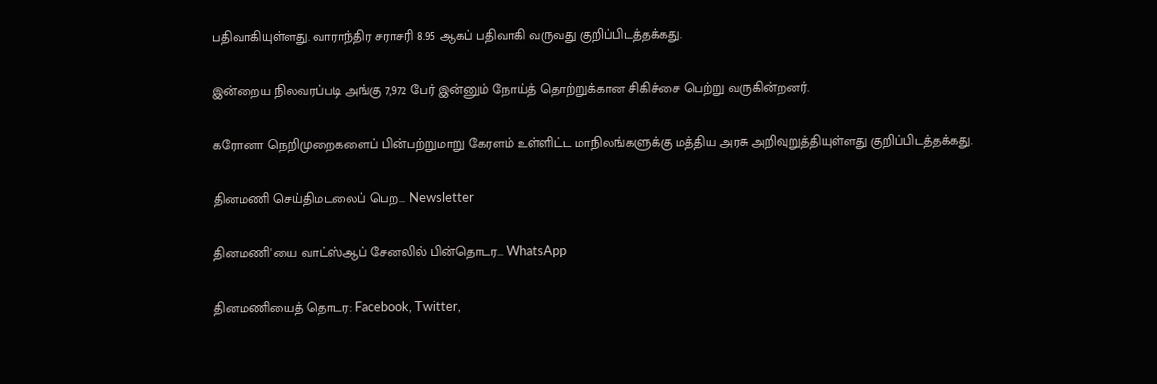பதிவாகியுள்ளது. வாராந்திர சராசரி 8.95 ஆகப் பதிவாகி வருவது குறிப்பிடத்தக்கது.

இன்றைய நிலவரப்படி அங்கு 7,972 பேர் இன்னும் நோய்த் தொற்றுக்கான சிகிச்சை பெற்று வருகின்றனர்.

கரோனா நெறிமுறைகளைப் பின்பற்றுமாறு கேரளம் உள்ளிட்ட மாநிலங்களுக்கு மத்திய அரசு அறிவுறுத்தியுள்ளது குறிப்பிடத்தக்கது.

தினமணி செய்திமடலைப் பெற... Newsletter

தினமணி'யை வாட்ஸ்ஆப் சேனலில் பின்தொடர... WhatsApp

தினமணியைத் தொடர: Facebook, Twitter,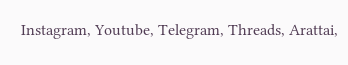Instagram, Youtube, Telegram, Threads, Arattai,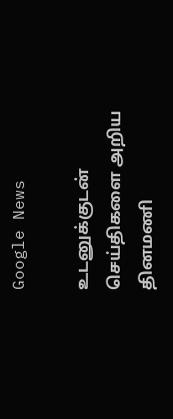Google News

உடனுக்குடன் செய்திகளை அறிய தினமணி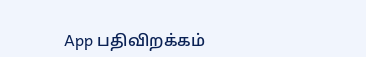App பதிவிறக்கம்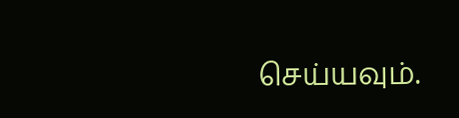செய்யவும்.